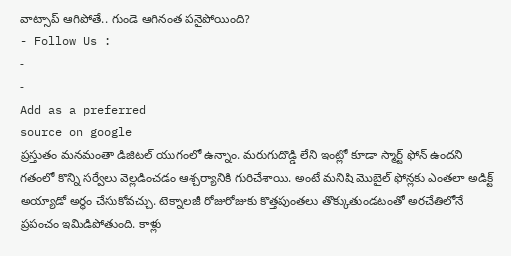వాట్సాప్ ఆగిపోతే.. గుండె ఆగినంత పనైపోయింది?
- Follow Us :
-
-
Add as a preferred
source on google
ప్రస్తుతం మనమంతా డిజిటల్ యుగంలో ఉన్నాం. మరుగుదొడ్డి లేని ఇంట్లో కూడా స్మార్ట్ ఫోన్ ఉందని గతంలో కొన్ని సర్వేలు వెల్లడించడం ఆశ్చర్యానికి గురిచేశాయి. అంటే మనిషి మొబైల్ ఫోన్లకు ఎంతలా అడిక్ట్ అయ్యాడో అర్థం చేసుకోవచ్చు. టెక్నాలజీ రోజురోజుకు కొత్తపుంతలు తొక్కుతుండటంతో అరచేతిలోనే ప్రపంచం ఇమిడిపోతుంది. కాళ్లు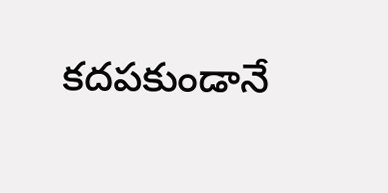కదపకుండానే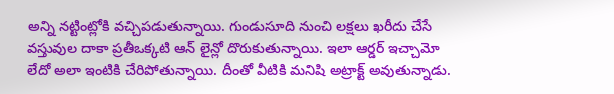అన్ని నట్టింట్లోకి వచ్చిపడుతున్నాయి. గుండుసూది నుంచి లక్షలు ఖరీదు చేసే వస్తువుల దాకా ప్రతీఒక్కటి ఆన్ లైన్లో దొరుకుతున్నాయి. ఇలా ఆర్డర్ ఇచ్చామో లేదో అలా ఇంటికి చేరిపోతున్నాయి. దీంతో వీటికి మనిషి అట్రాక్ట్ అవుతున్నాడు.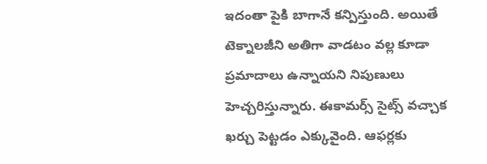ఇదంతా పైకి బాగానే కన్పిస్తుంది. అయితే టెక్నాలజీని అతిగా వాడటం వల్ల కూడా ప్రమాదాలు ఉన్నాయని నిపుణులు హెచ్చరిస్తున్నారు. ఈకామర్స్ సైట్స్ వచ్చాక ఖర్చు పెట్టడం ఎక్కువైంది. ఆఫర్లకు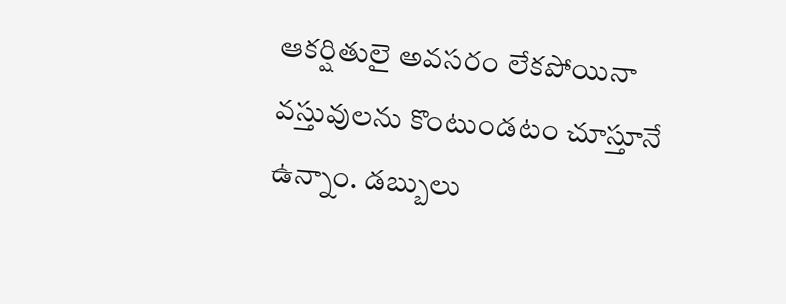ఆకర్షితులై అవసరం లేకపోయినా వస్తువులను కొంటుండటం చూస్తూనే ఉన్నాం. డబ్బులు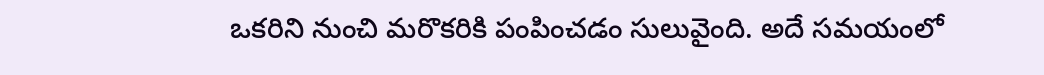ఒకరిని నుంచి మరొకరికి పంపించడం సులువైంది. అదే సమయంలో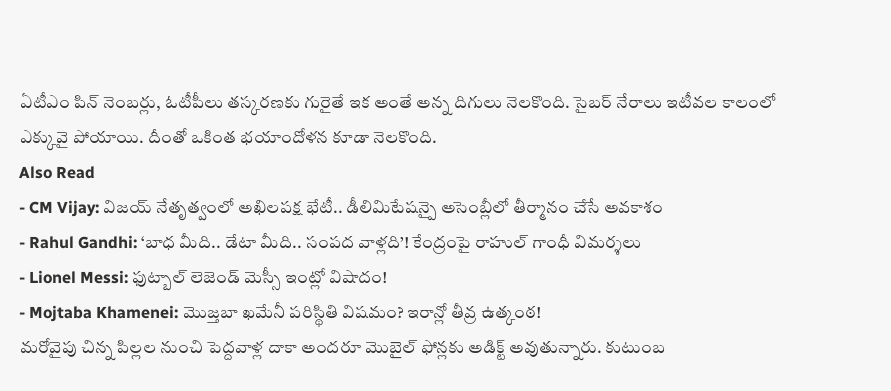ఏటీఎం పిన్ నెంబర్లు, ఓటీపీలు తస్కరణకు గురైతే ఇక అంతే అన్న దిగులు నెలకొంది. సైబర్ నేరాలు ఇటీవల కాలంలో ఎక్కువై పోయాయి. దీంతో ఒకింత భయాందోళన కూడా నెలకొంది.
Also Read
- CM Vijay: విజయ్ నేతృత్వంలో అఖిలపక్ష భేటీ.. డీలిమిటేషన్పై అసెంబ్లీలో తీర్మానం చేసే అవకాశం
- Rahul Gandhi: ‘బాధ మీది.. డేటా మీది.. సంపద వాళ్లది’! కేంద్రంపై రాహుల్ గాంధీ విమర్శలు
- Lionel Messi: ఫుట్బాల్ లెజెండ్ మెస్సీ ఇంట్లో విషాదం!
- Mojtaba Khamenei: మొజ్తబా ఖమేనీ పరిస్థితి విషమం? ఇరాన్లో తీవ్ర ఉత్కంఠ!
మరోవైపు చిన్న పిల్లల నుంచి పెద్దవాళ్ల దాకా అందరూ మొబైల్ ఫోన్లకు అడిక్ట్ అవుతున్నారు. కుటుంబ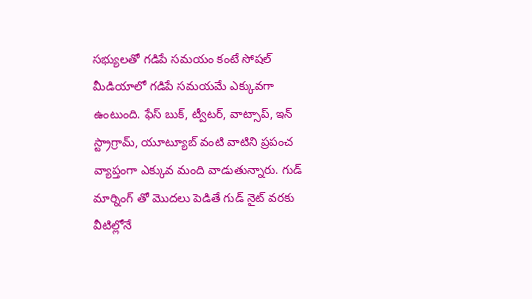సభ్యులతో గడిపే సమయం కంటే సోషల్ మీడియాలో గడిపే సమయమే ఎక్కువగా ఉంటుంది. ఫేస్ బుక్, ట్వీటర్, వాట్సాప్, ఇన్ స్ట్రాగ్రామ్, యూట్యూబ్ వంటి వాటిని ప్రపంచ వ్యాప్తంగా ఎక్కువ మంది వాడుతున్నారు. గుడ్ మార్నింగ్ తో మొదలు పెడితే గుడ్ నైట్ వరకు వీటిల్లోనే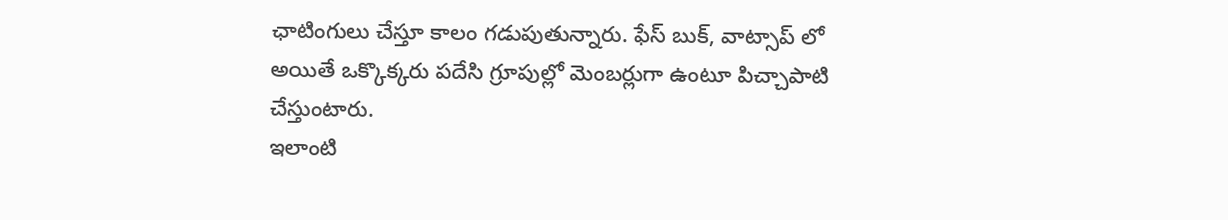ఛాటింగులు చేస్తూ కాలం గడుపుతున్నారు. ఫేస్ బుక్, వాట్సాప్ లో అయితే ఒక్కొక్కరు పదేసి గ్రూపుల్లో మెంబర్లుగా ఉంటూ పిచ్చాపాటి చేస్తుంటారు.
ఇలాంటి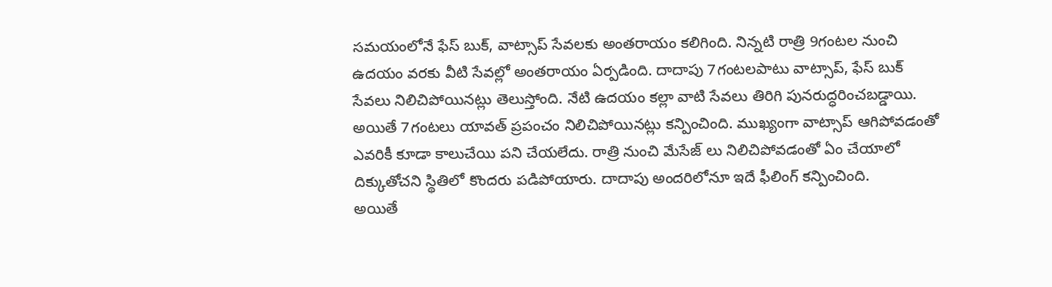సమయంలోనే ఫేస్ బుక్, వాట్సాప్ సేవలకు అంతరాయం కలిగింది. నిన్నటి రాత్రి 9గంటల నుంచి ఉదయం వరకు వీటి సేవల్లో అంతరాయం ఏర్పడింది. దాదాపు 7గంటలపాటు వాట్సాప్, ఫేస్ బుక్ సేవలు నిలిచిపోయినట్లు తెలుస్తోంది. నేటి ఉదయం కల్లా వాటి సేవలు తిరిగి పునరుద్ధరించబడ్డాయి. అయితే 7గంటలు యావత్ ప్రపంచం నిలిచిపోయినట్లు కన్పించింది. ముఖ్యంగా వాట్సాప్ ఆగిపోవడంతో ఎవరికీ కూడా కాలుచేయి పని చేయలేదు. రాత్రి నుంచి మేసేజ్ లు నిలిచిపోవడంతో ఏం చేయాలో దిక్కుతోచని స్థితిలో కొందరు పడిపోయారు. దాదాపు అందరిలోనూ ఇదే ఫీలింగ్ కన్పించింది.
అయితే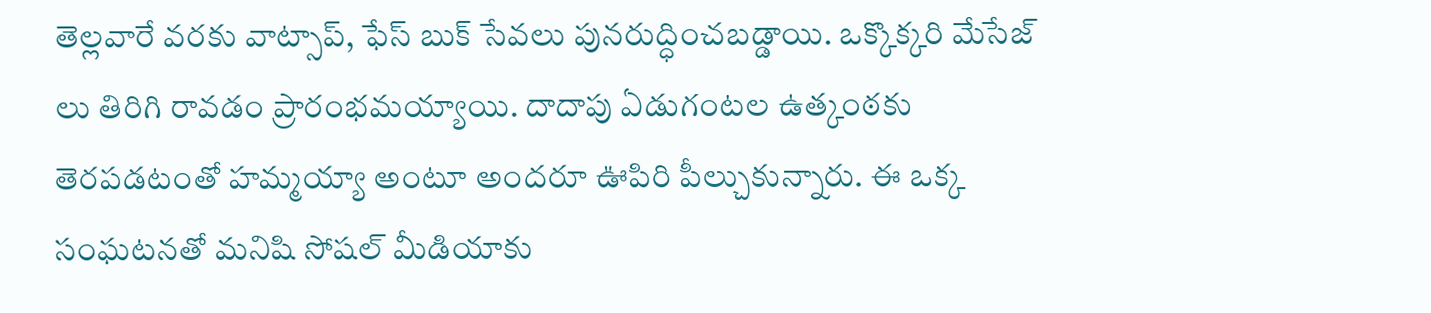తెల్లవారే వరకు వాట్సాప్, ఫేస్ బుక్ సేవలు పునరుద్ధించబడ్డాయి. ఒక్కొక్కరి మేసేజ్ లు తిరిగి రావడం ప్రారంభమయ్యాయి. దాదాపు ఏడుగంటల ఉత్కంఠకు తెరపడటంతో హమ్మయ్యా అంటూ అందరూ ఊపిరి పీల్చుకున్నారు. ఈ ఒక్క సంఘటనతో మనిషి సోషల్ మీడియాకు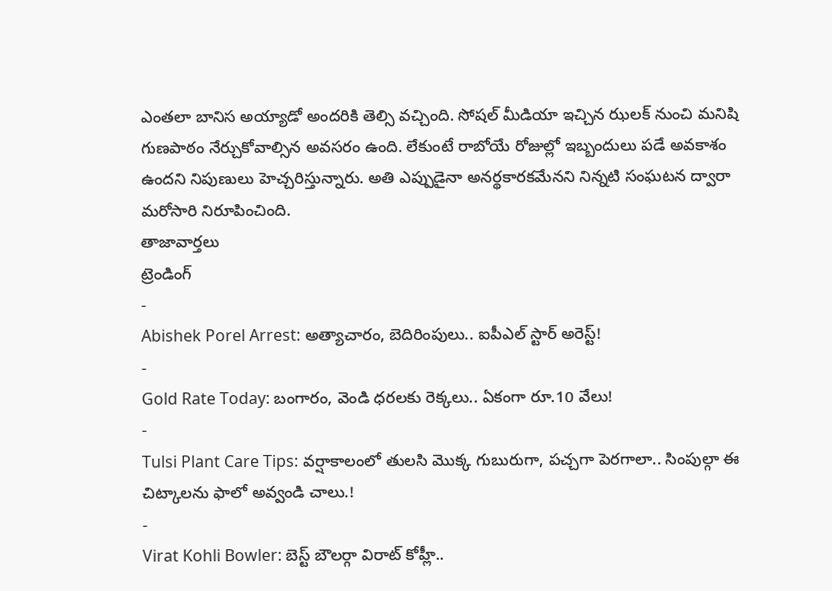ఎంతలా బానిస అయ్యాడో అందరికి తెల్సి వచ్చింది. సోషల్ మీడియా ఇచ్చిన ఝలక్ నుంచి మనిషి గుణపాఠం నేర్చుకోవాల్సిన అవసరం ఉంది. లేకుంటే రాబోయే రోజుల్లో ఇబ్బందులు పడే అవకాశం ఉందని నిపుణులు హెచ్చరిస్తున్నారు. అతి ఎప్పుడైనా అనర్థకారకమేనని నిన్నటి సంఘటన ద్వారా మరోసారి నిరూపించింది.
తాజావార్తలు
ట్రెండింగ్
-
Abishek Porel Arrest: అత్యాచారం, బెదిరింపులు.. ఐపీఎల్ స్టార్ అరెస్ట్!
-
Gold Rate Today: బంగారం, వెండి ధరలకు రెక్కలు.. ఏకంగా రూ.10 వేలు!
-
Tulsi Plant Care Tips: వర్షాకాలంలో తులసి మొక్క గుబురుగా, పచ్చగా పెరగాలా.. సింపుల్గా ఈ చిట్కాలను ఫాలో అవ్వండి చాలు.!
-
Virat Kohli Bowler: బెస్ట్ బౌలర్గా విరాట్ కోహ్లీ..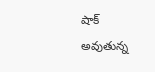షాక్ అవుతున్న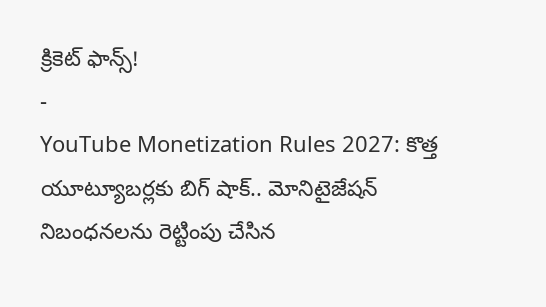క్రికెట్ ఫాన్స్!
-
YouTube Monetization Rules 2027: కొత్త యూట్యూబర్లకు బిగ్ షాక్.. మోనిటైజేషన్ నిబంధనలను రెట్టింపు చేసిన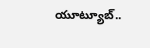యూట్యూబ్..